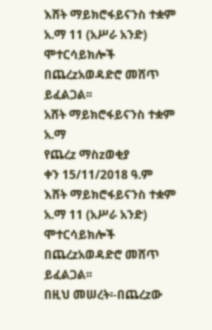እሸት ማይክሮፋይናንስ ተቋም አ.ማ 11 (አሥራ አንድ) ሞተርሳይክሎች በጨረzአወዳድሮ መሸጥ ይፈልጋል፡፡
አሸት ማይክሮፋይናንስ ተቋም አ.ማ
የጨረz ማስzወቂያ
ቀን 15/11/2018 ዓ.ም
እሸት ማይክሮፋይናንስ ተቋም አ.ማ 11 (አሥራ አንድ) ሞተርሳይክሎች በጨረzአወዳድሮ መሸጥ ይፈልጋል፡፡
በዚህ መሠረት፡-በጨረzው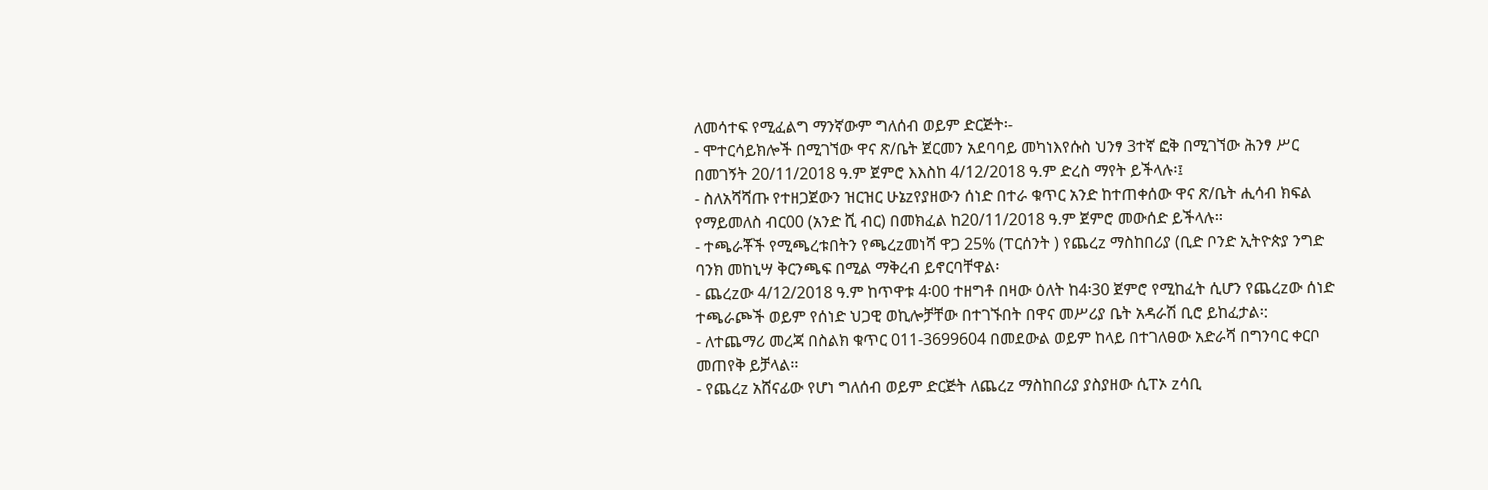ለመሳተፍ የሚፈልግ ማንኛውም ግለሰብ ወይም ድርጅት፡-
- ሞተርሳይክሎች በሚገኘው ዋና ጽ/ቤት ጀርመን አደባባይ መካነእየሱስ ህንፃ 3ተኛ ፎቅ በሚገኘው ሕንፃ ሥር በመገኝት 20/11/2018 ዓ.ም ጀምሮ እእስከ 4/12/2018 ዓ.ም ድረስ ማየት ይችላሉ፡፤
- ስለአሻሻጡ የተዘጋጀውን ዝርዝር ሁኔzየያዘውን ሰነድ በተራ ቁጥር አንድ ከተጠቀሰው ዋና ጽ/ቤት ሒሳብ ክፍል የማይመለስ ብር00 (አንድ ሺ ብር) በመክፈል ከ20/11/2018 ዓ.ም ጀምሮ መውሰድ ይችላሉ፡፡
- ተጫራቾች የሚጫረቱበትን የጫረzመነሻ ዋጋ 25% (ፐርሰንት ) የጨረz ማስከበሪያ (ቢድ ቦንድ ኢትዮጵያ ንግድ ባንክ መከኒሣ ቅርንጫፍ በሚል ማቅረብ ይኖርባቸዋል፡
- ጨረzው 4/12/2018 ዓ.ም ከጥዋቱ 4፡00 ተዘግቶ በዛው ዕለት ከ4፡30 ጀምሮ የሚከፈት ሲሆን የጨረzው ሰነድ ተጫራጮች ወይም የሰነድ ህጋዊ ወኪሎቻቸው በተገኙበት በዋና መሥሪያ ቤት አዳራሽ ቢሮ ይከፈታል፡:
- ለተጨማሪ መረጃ በስልክ ቁጥር 011-3699604 በመደውል ወይም ከላይ በተገለፀው አድራሻ በግንባር ቀርቦ መጠየቅ ይቻላል፡፡
- የጨረz አሸናፊው የሆነ ግለሰብ ወይም ድርጅት ለጨረz ማስከበሪያ ያስያዘው ሲፐኦ zሳቢ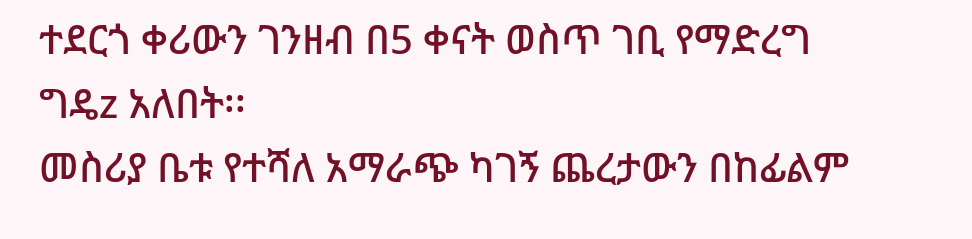ተደርጎ ቀሪውን ገንዘብ በ5 ቀናት ወስጥ ገቢ የማድረግ ግዴz አለበት፡፡
መስሪያ ቤቱ የተሻለ አማራጭ ካገኝ ጨረታውን በከፊልም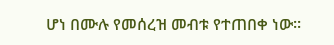ሆነ በሙሉ የመሰረዝ መብቱ የተጠበቀ ነው፡፡